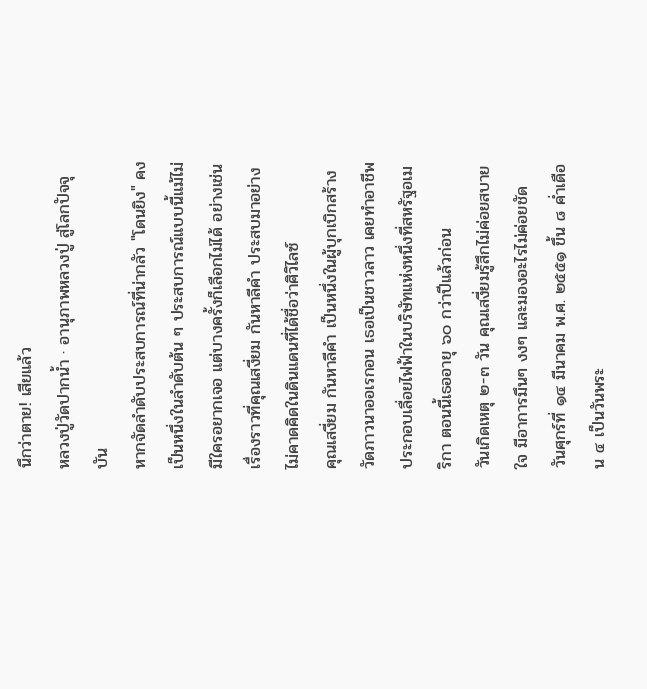นึกว่าตาย! เสียแล้ว
หลวงปู่วัดปากน้ำ · อานุภาพหลวงปู่ สู่โลกปัจจุบัน
หากจัดลำดับประสบการณ์ที่น่ากลัว "โดนยิง" คงเป็นหนึ่งในลำดับต้น ๆ ประสบการณ์แบบนี้แม้ไม่มีใครอยากเจอ แต่บางครั้งก็เลือกไม่ได้ อย่างเช่น เรื่องราวที่คุณเสงี่ยม กันหาลีคำ ประสบมาอย่างไม่คาดคิดในดินแดนที่ได้ชื่อว่าศิวิไลซ์
คุณเสงี่ยม กันหาลีคำ เป็นหนึ่งในผู้บุกเบิกสร้างวัดภาวนาออเรกอน เธอเป็นชาวลาว เคยทำอาชีพประกอบเลื่อยไฟฟ้าในบริษัทแห่งหนึ่งที่สหรัฐอเมริกา ตอนนี้เธออายุ ๖๐ กว่าปีแล้วก่อน
วันเกิดเหตุ ๒-๓ วัน คุณเสงี่ยมรู้สึกไม่ค่อยสบายใจ มีอาการมึนๆ งงๆ และมองอะไรไม่ค่อยชัด
วันศุกร์ที่ ๑๔ มีนาคม พ.ศ. ๒๕๕๑ ขึ้น ๘ ค่ำเดือน ๔ เป็นวันพระ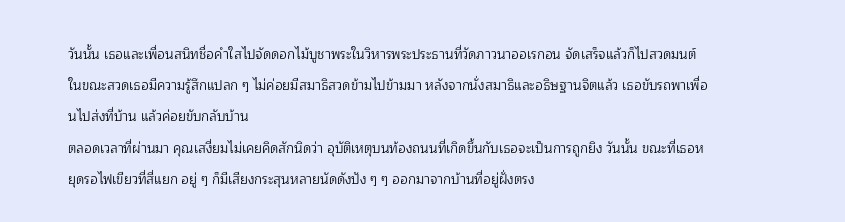วันนั้น เธอและเพื่อนสนิทชื่อคำใสไปจัดดอกไม้บูชาพระในวิหารพระประธานที่วัดภาวนาออเรกอน จัดเสร็จแล้วก็ไปสวดมนต์ ในขณะสวดเธอมีความรู้สึกแปลก ๆ ไม่ค่อยมีสมาธิสวดข้ามไปข้ามมา หลังจากนั่งสมาธิและอธิษฐานจิตแล้ว เธอขับรถพาเพื่อนไปส่งที่บ้าน แล้วค่อยขับกลับบ้าน
ตลอดเวลาที่ผ่านมา คุณเสงี่ยมไม่เคยคิดสักนิดว่า อุบัติเหตุบนท้องถนนที่เกิดขึ้นกับเธอจะเป็นการถูกยิง วันนั้น ขณะที่เธอหยุดรอไฟเขียวที่สี่แยก อยู่ ๆ ก็มีเสียงกระสุนหลายนัดดังปัง ๆ ๆ ออกมาจากบ้านที่อยู่ฝั่งตรง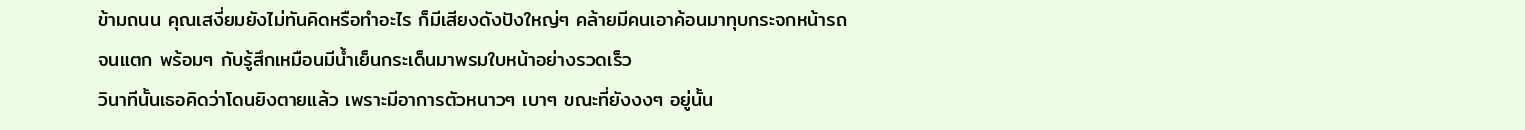ข้ามถนน คุณเสงี่ยมยังไม่ทันคิดหรือทำอะไร ก็มีเสียงดังปังใหญ่ๆ คล้ายมีคนเอาค้อนมาทุบกระจกหน้ารถจนแตก พร้อมๆ กับรู้สึกเหมือนมีน้ำเย็นกระเด็นมาพรมใบหน้าอย่างรวดเร็ว
วินาทีนั้นเธอคิดว่าโดนยิงตายแล้ว เพราะมีอาการตัวหนาวๆ เบาๆ ขณะที่ยังงงๆ อยู่นั้น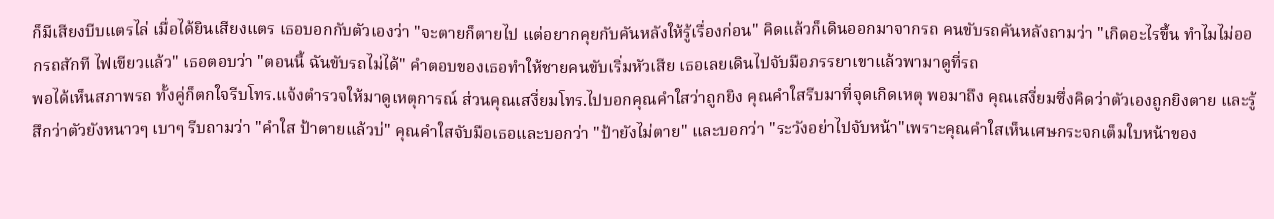ก็มีเสียงบีบแตรไล่ เมื่อได้ยินเสียงแตร เธอบอกกับตัวเองว่า "จะตายก็ตายไป แต่อยากคุยกับคันหลังให้รู้เรื่องก่อน" คิดแล้วก็เดินออกมาจากรถ คนขับรถคันหลังถามว่า "เกิดอะไรขึ้น ทำไมไม่ออกรถสักที ไฟเขียวแล้ว" เธอตอบว่า "ตอนนี้ ฉันขับรถไม่ได้" คำตอบของเธอทำให้ชายคนขับเริ่มหัวเสีย เธอเลยเดินไปจับมือภรรยาเขาแล้วพามาดูที่รถ
พอได้เห็นสภาพรถ ทั้งคู่ก็ตกใจรีบโทร.แจ้งตำรวจให้มาดูเหตุการณ์ ส่วนคุณเสงี่ยมโทร.ไปบอกคุณคำใสว่าถูกยิง คุณคำใสรีบมาที่จุดเกิดเหตุ พอมาถึง คุณเสงี่ยมซึ่งคิดว่าตัวเองถูกยิงตาย และรู้สึกว่าตัวยังหนาวๆ เบาๆ รีบถามว่า "คำใส ป้าตายแล้วบ่" คุณคำใสจับมือเธอและบอกว่า "ป้ายังไม่ตาย" และบอกว่า "ระวังอย่าไปจับหน้า"เพราะคุณคำใสเห็นเศษกระจกเต็มใบหน้าของ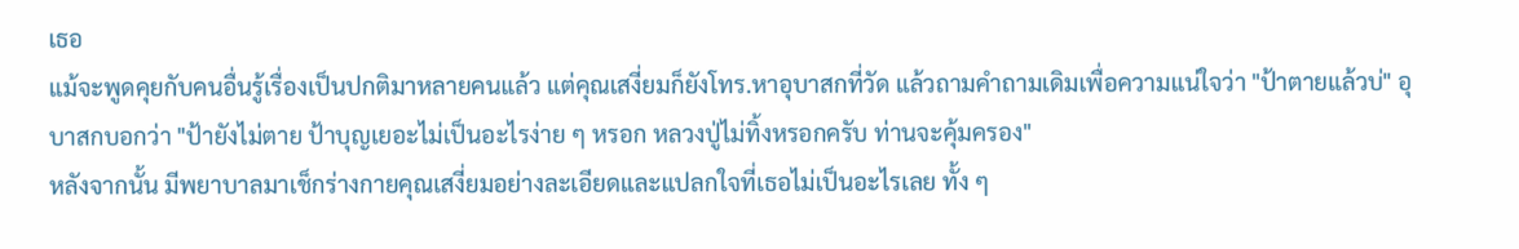เธอ
แม้จะพูดคุยกับคนอื่นรู้เรื่องเป็นปกติมาหลายคนแล้ว แต่คุณเสงี่ยมก็ยังโทร.หาอุบาสกที่วัด แล้วถามคำถามเดิมเพื่อความแน่ใจว่า "ป้าตายแล้วบ่" อุบาสกบอกว่า "ป้ายังไม่ตาย ป้าบุญเยอะไม่เป็นอะไรง่าย ๆ หรอก หลวงปู่ไม่ทิ้งหรอกครับ ท่านจะคุ้มครอง"
หลังจากนั้น มีพยาบาลมาเช็กร่างกายคุณเสงี่ยมอย่างละเอียดและแปลกใจที่เธอไม่เป็นอะไรเลย ทั้ง ๆ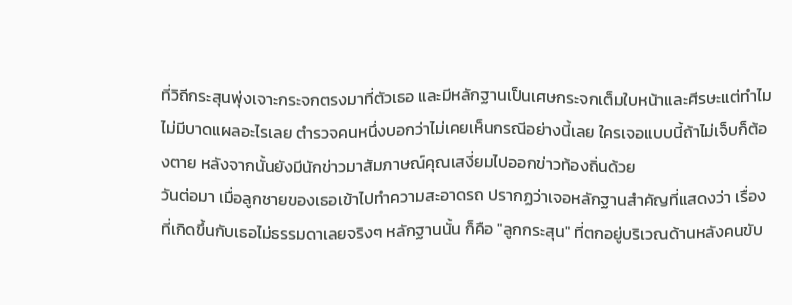ที่วิถีกระสุนพุ่งเจาะกระจกตรงมาที่ตัวเธอ และมีหลักฐานเป็นเศษกระจกเต็มใบหน้าและศีรษะแต่ทำไมไม่มีบาดแผลอะไรเลย ตำรวจคนหนึ่งบอกว่าไม่เคยเห็นกรณีอย่างนี้เลย ใครเจอแบบนี้ถ้าไม่เจ็บก็ต้องตาย หลังจากนั้นยังมีนักข่าวมาสัมภาษณ์คุณเสงี่ยมไปออกข่าวท้องถิ่นด้วย
วันต่อมา เมื่อลูกชายของเธอเข้าไปทำความสะอาดรถ ปรากฏว่าเจอหลักฐานสำคัญที่แสดงว่า เรื่องที่เกิดขึ้นกับเธอไม่ธรรมดาเลยจริงๆ หลักฐานนั้น ก็คือ "ลูกกระสุน" ที่ตกอยู่บริเวณด้านหลังคนขับ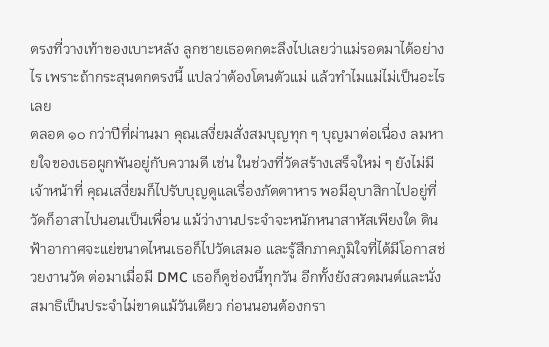ตรงที่วางเท้าของเบาะหลัง ลูกชายเธอตกตะลึงไปเลยว่าแม่รอดมาได้อย่างไร เพราะถ้ากระสุนตกตรงนี้ แปลว่าต้องโดนตัวแม่ แล้วทำไมแม่ไม่เป็นอะไรเลย
ตลอด ๑๐ กว่าปีที่ผ่านมา คุณเสงี่ยมสั่งสมบุญทุก ๆ บุญมาต่อเนื่อง ลมหายใจของเธอผูกพันอยู่กับความดี เช่น ในช่วงที่วัดสร้างเสร็จใหม่ ๆ ยังไม่มีเจ้าหน้าที่ คุณเสงี่ยมก็ไปรับบุญดูแลเรื่องภัตตาหาร พอมีอุบาสิกาไปอยู่ที่วัดก็อาสาไปนอนเป็นเพื่อน แม้ว่างานประจำจะหนักหนาสาหัสเพียงใด ดินฟ้าอากาศจะแย่ขนาดไหนเธอก็ไปวัดเสมอ และรู้สึกภาคภูมิใจที่ได้มีโอกาสช่วยงานวัด ต่อมาเมื่อมี DMC เธอก็ดูช่องนี้ทุกวัน อีกทั้งยังสวดมนต์และนั่งสมาธิเป็นประจำไม่ขาดแม้วันเดียว ก่อนนอนต้องกรา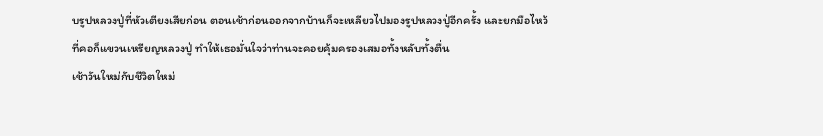บรูปหลวงปู่ที่หัวเตียงเสียก่อน ตอนเช้าก่อนออกจากบ้านก็จะเหลียวไปมองรูปหลวงปู่อีกครั้ง และยกมือไหว้ ที่คอก็แขวนเหรียญหลวงปู่ ทำให้เธอมั่นใจว่าท่านจะคอยคุ้มครองเสมอทั้งหลับทั้งตื่น
เช้าวันใหม่กับชีวิตใหม่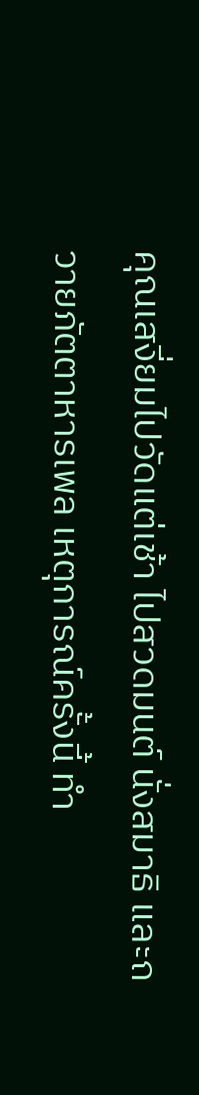คุณเสงี่ยมไปวัดแต่เช้า ไปสวดมนต์ นั่งสมาธิ และถวายภัตตาหารเพล เหตุการณ์ครั้งนี้ ทำ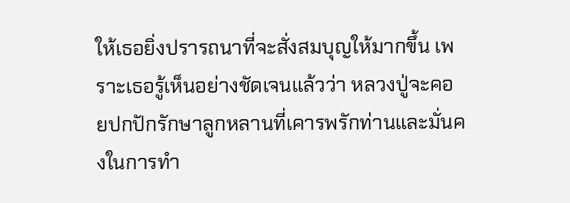ให้เธอยิ่งปรารถนาที่จะสั่งสมบุญให้มากขึ้น เพราะเธอรู้เห็นอย่างชัดเจนแล้วว่า หลวงปู่จะคอยปกปักรักษาลูกหลานที่เคารพรักท่านและมั่นคงในการทำ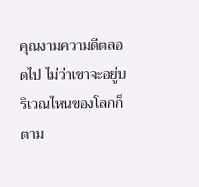คุณงามความดีตลอดไป ไม่ว่าเขาจะอยู่บริเวณไหนของโลกก็ตาม